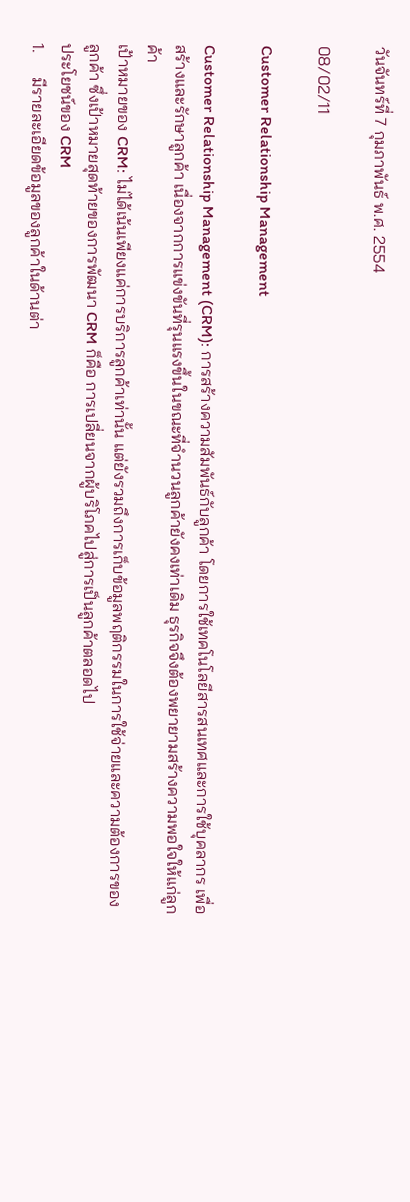วันจันทร์ที่ 7 กุมภาพันธ์ พ.ศ. 2554

08/02/11

Customer Relationship Management

Customer Relationship Management (CRM): การสร้างความสัมพันธ์กับลูกค้า โดยการใช้เทคโนโลยีสารสนเทศและการใช้บุคลากร เพื่อสร้างและรักษาลูกค้า เนื่องจากการแข่งขันที่รุนแรงขึ้นในขณะที่จำนวนลูกค้ายังคงเท่าเดิม ธุรกิจจึงต้องพยายามสร้างความพอใจให้แก่ลูกค้า
เป้าหมายของ CRM: ไม่ได้เน้นเพียงแค่การบริการลูกค้าเท่านั้น แต่ยังรวมถึงการเก็บข้อมูลพฤติกรรมในการใช้จ่ายและความต้องการของลูกค้า ซึ่งเป้าหมายสุดท้ายของการพัฒนา CRM ก็คือ การเปลี่ยนจากผู้บริโภคไปสู่การเป็นลูกค้าตลอดไป
ประโยชน์ของ CRM
1.      มีรายละเอียดข้อมูลของลูกค้าในด้านต่า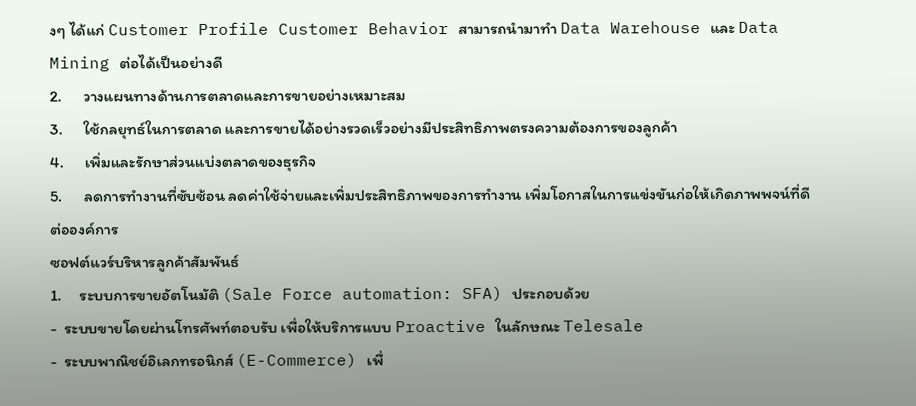งๆ ได้แก่ Customer Profile Customer Behavior สามารถนำมาทำ Data Warehouse และ Data Mining ต่อได้เป็นอย่างดี
2.      วางแผนทางด้านการตลาดและการขายอย่างเหมาะสม
3.      ใช้กลยุทธ์ในการตลาด และการขายได้อย่างรวดเร็วอย่างมีประสิทธิภาพตรงความต้องการของลูกค้า
4.      เพิ่มและรักษาส่วนแบ่งตลาดของธุรกิจ
5.      ลดการทำงานที่ซับซ้อน ลดค่าใช้จ่ายและเพิ่มประสิทธิภาพของการทำงาน เพิ่มโอกาสในการแข่งขันก่อให้เกิดภาพพจน์ที่ดีต่อองค์การ
ซอฟต์แวร์บริหารลูกค้าสัมพันธ์
1.     ระบบการขายอัตโนมัติ (Sale Force automation: SFA) ประกอบด้วย
-  ระบบขายโดยผ่านโทรศัพท์ตอบรับ เพื่อให้บริการแบบ Proactive ในลักษณะ Telesale
-  ระบบพาณิชย์อิเลกทรอนิกส์ (E-Commerce) เพื่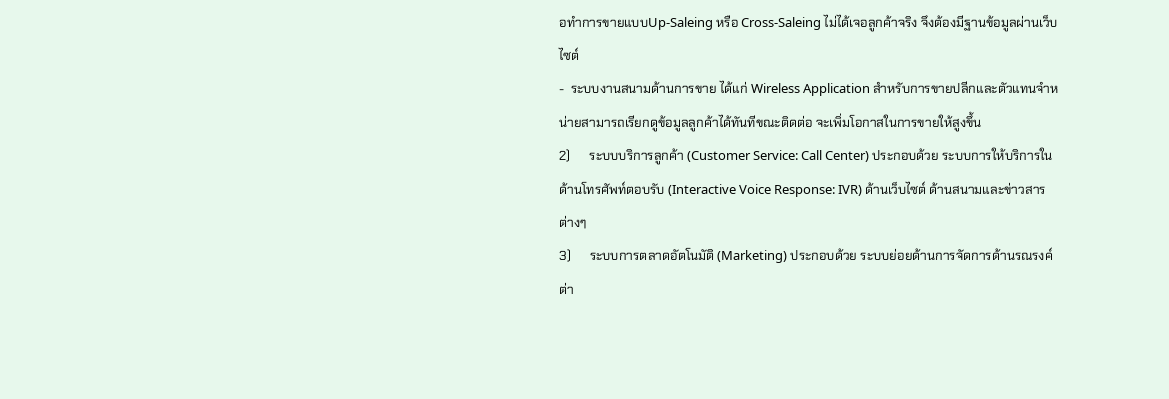อทำการขายแบบUp-Saleing หรือ Cross-Saleing ไม่ได้เจอลูกค้าจริง จึงต้องมีฐานข้อมูลผ่านเว็บไซต์
-  ระบบงานสนามด้านการขาย ได้แก่ Wireless Application สำหรับการขายปลีกและตัวแทนจำหน่ายสามารถเรียกดูข้อมูลลูกค้าได้ทันทีขณะติดต่อ จะเพิ่มโอกาสในการขายให้สูงขึ้น
2)      ระบบบริการลูกค้า (Customer Service: Call Center) ประกอบด้วย ระบบการให้บริการในด้านโทรศัพท์ตอบรับ (Interactive Voice Response: IVR) ด้านเว็บไซต์ ด้านสนามและข่าวสารต่างๆ
3)      ระบบการตลาดอัตโนมัติ (Marketing) ประกอบด้วย ระบบย่อยด้านการจัดการด้านรณรงค์ต่า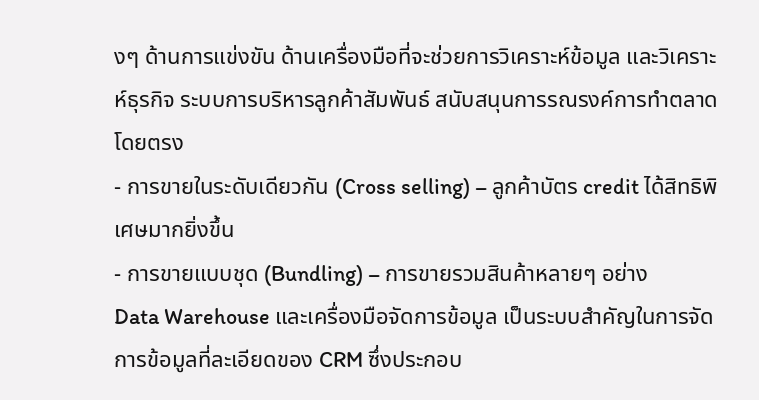งๆ ด้านการแข่งขัน ด้านเครื่องมือที่จะช่วยการวิเคราะห์ข้อมูล และวิเคราะห์ธุรกิจ ระบบการบริหารลูกค้าสัมพันธ์ สนับสนุนการรณรงค์การทำตลาดโดยตรง
- การขายในระดับเดียวกัน (Cross selling) – ลูกค้าบัตร credit ได้สิทธิพิเศษมากยิ่งขึ้น
- การขายแบบชุด (Bundling) – การขายรวมสินค้าหลายๆ อย่าง
Data Warehouse และเครื่องมือจัดการข้อมูล เป็นระบบสำคัญในการจัดการข้อมูลที่ละเอียดของ CRM ซึ่งประกอบ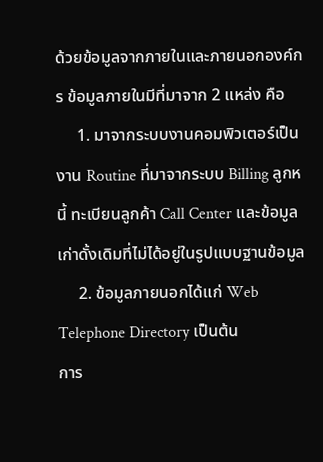ด้วยข้อมูลจากภายในและภายนอกองค์กร ข้อมูลภายในมีที่มาจาก 2 แหล่ง คือ
     1. มาจากระบบงานคอมพิวเตอร์เป็นงาน Routine ที่มาจากระบบ Billing ลูกหนี้ ทะเบียนลูกค้า Call Center และข้อมูลเก่าดั้งเดิมที่ไม่ได้อยู่ในรูปแบบฐานข้อมูล
     2. ข้อมูลภายนอกได้แก่ Web Telephone Directory เป็นต้น
การ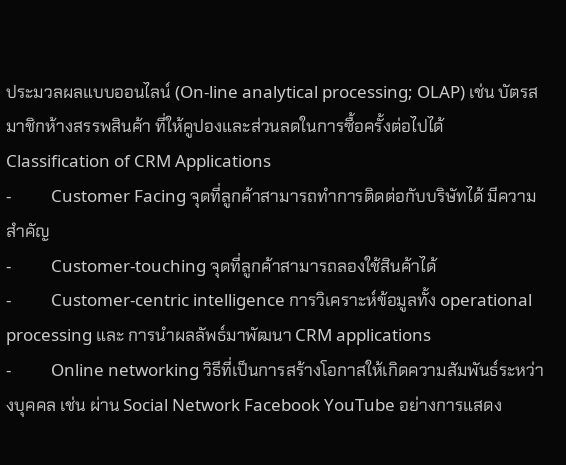ประมวลผลแบบออนไลน์ (On-line analytical processing; OLAP) เช่น บัตรสมาชิกห้างสรรพสินค้า ที่ให้คูปองและส่วนลดในการซื้อครั้งต่อไปได้
Classification of CRM Applications
-          Customer Facing จุดที่ลูกค้าสามารถทำการติดต่อกับบริษัทได้ มีความสำคัญ
-          Customer-touching จุดที่ลูกค้าสามารถลองใช้สินค้าได้
-          Customer-centric intelligence การวิเคราะห์ข้อมูลทั้ง operational processing และ การนำผลลัพธ์มาพัฒนา CRM applications
-          Online networking วิธีที่เป็นการสร้างโอกาสให้เกิดความสัมพันธ์ระหว่างบุคคล เช่น ผ่าน Social Network Facebook YouTube อย่างการแสดง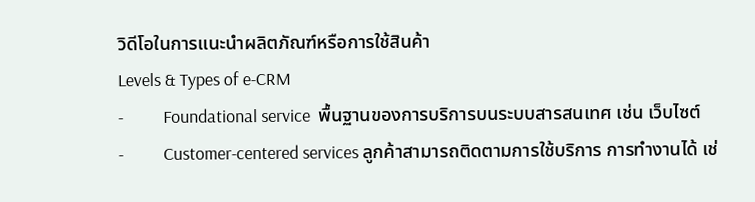วิดีโอในการแนะนำผลิตภัณฑ์หรือการใช้สินค้า
Levels & Types of e-CRM
-          Foundational service  พื้นฐานของการบริการบนระบบสารสนเทศ เช่น เว็บไซต์
-          Customer-centered services ลูกค้าสามารถติดตามการใช้บริการ การทำงานได้ เช่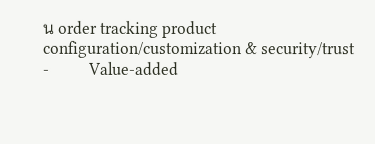น order tracking product configuration/customization & security/trust
-          Value-added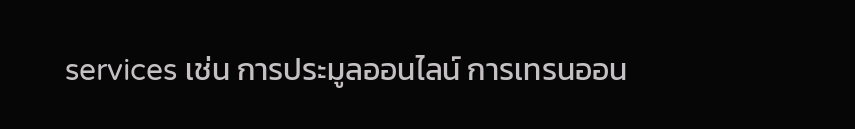services เช่น การประมูลออนไลน์ การเทรนออน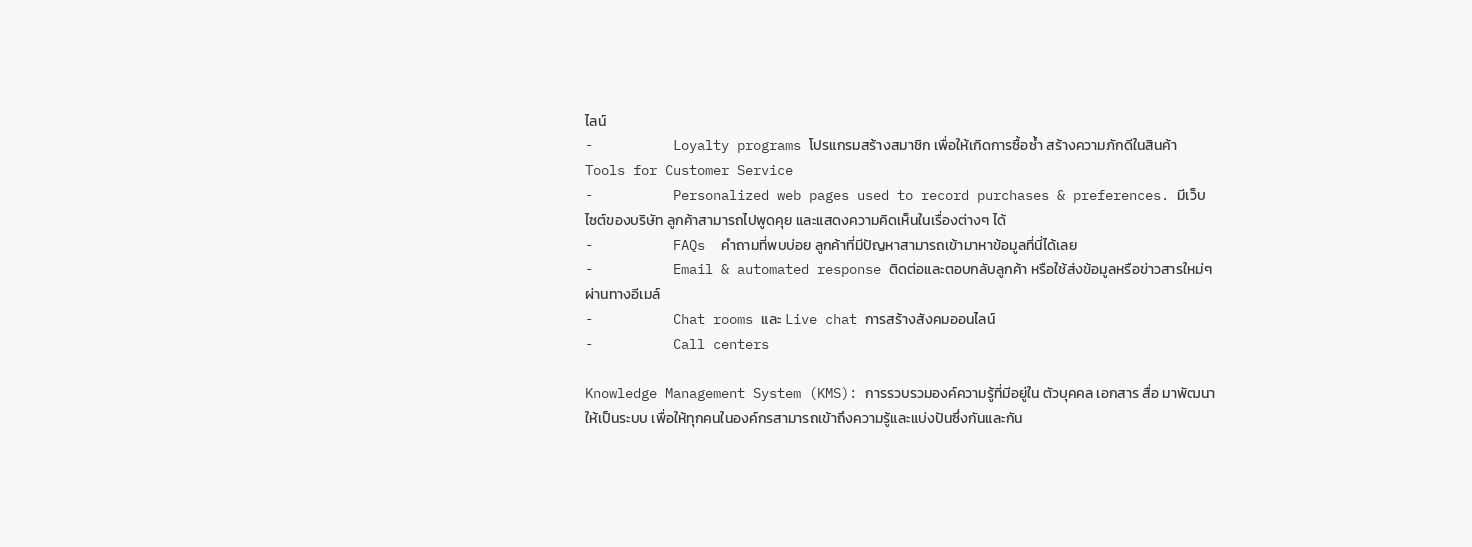ไลน์
-          Loyalty programs โปรแกรมสร้างสมาชิก เพื่อให้เกิดการซื้อซ้ำ สร้างความภักดีในสินค้า
Tools for Customer Service
-          Personalized web pages used to record purchases & preferences. มีเว็บไซต์ของบริษัท ลูกค้าสามารถไปพูดคุย และแสดงความคิดเห็นในเรื่องต่างๆ ได้
-          FAQs  คำถามที่พบบ่อย ลูกค้าที่มีปัญหาสามารถเข้ามาหาข้อมูลที่นี่ได้เลย
-          Email & automated response ติดต่อและตอบกลับลูกค้า หรือใช้ส่งข้อมูลหรือข่าวสารใหม่ๆ ผ่านทางอีเมล์
-          Chat rooms และ Live chat การสร้างสังคมออนไลน์
-          Call centers

Knowledge Management System (KMS): การรวบรวมองค์ความรู้ที่มีอยู่ใน ตัวบุคคล เอกสาร สื่อ มาพัฒนาให้เป็นระบบ เพื่อให้ทุกคนในองค์กรสามารถเข้าถึงความรู้และแบ่งปันซึ่งกันและกัน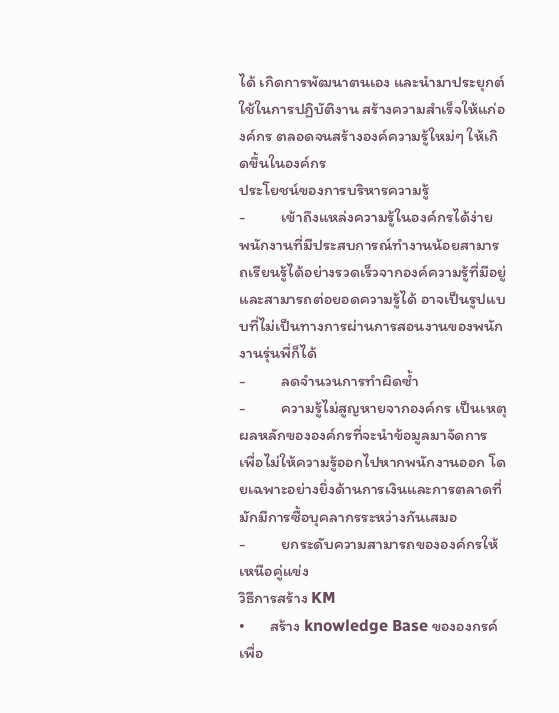ได้ เกิดการพัฒนาตนเอง และนำมาประยุกต์ใช้ในการปฏิบัติงาน สร้างความสำเร็จให้แก่องค์กร ตลอดจนสร้างองค์ความรู้ใหม่ๆ ให้เกิดขึ้นในองค์กร
ประโยชน์ของการบริหารความรู้
-          เข้าถึงแหล่งความรู้ในองค์กรได้ง่าย พนักงานที่มีประสบการณ์ทำงานน้อยสามารถเรียนรู้ได้อย่างรวดเร็วจากองค์ความรู้ที่มีอยู่ และสามารถต่อยอดความรู้ได้ อาจเป็นรูปแบบที่ไม่เป็นทางการผ่านการสอนงานของพนักงานรุ่นพี่ก็ได้
-          ลดจำนวนการทำผิดซ้ำ
-          ความรู้ไม่สูญหายจากองค์กร เป็นเหตุผลหลักขององค์กรที่จะนำข้อมูลมาจัดการ เพื่อไม่ให้ความรู้ออกไปหากพนักงานออก โดยเฉพาะอย่างยิ่งด้านการเงินและการตลาดที่มักมีการซื้อบุคลากรระหว่างกันเสมอ
-          ยกระดับความสามารถขององค์กรให้เหนือคู่แข่ง
วิธีการสร้าง KM
•       สร้าง knowledge Base ขององกรค์เพื่อ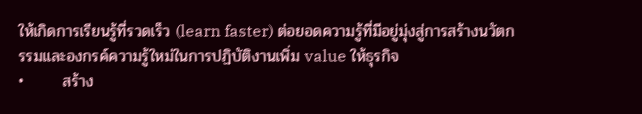ให้เกิดการเรียนรู้ที่รวดเร็ว (learn faster) ต่อยอดความรู้ที่มีอยู่มุ่งสู่การสร้างนวัตกรรมและองกรค์ความรู้ใหม่ในการปฏิบัติงานเพิ่ม value ให้ธุรกิจ
•       สร้าง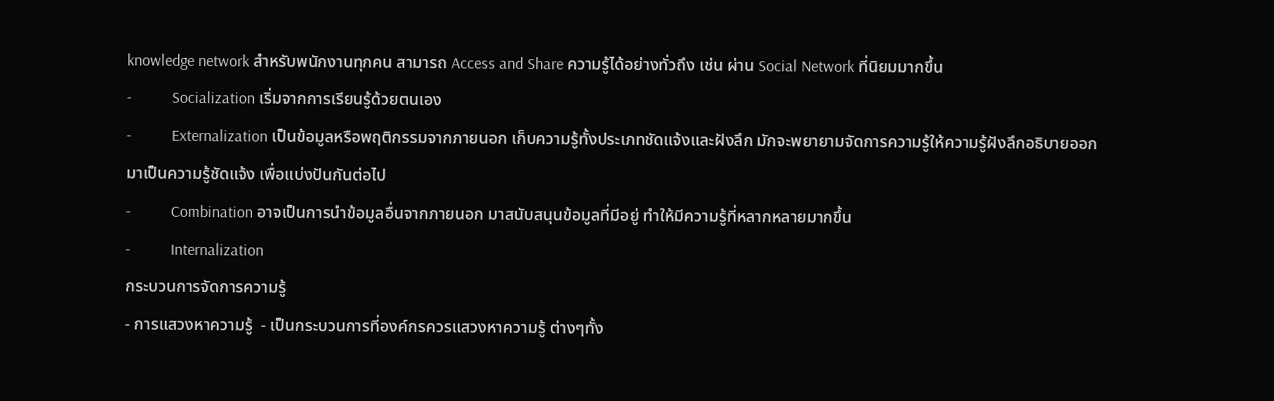knowledge network สำหรับพนักงานทุกคน สามารถ Access and Share ความรู้ได้อย่างทั่วถึง เช่น ผ่าน Social Network ที่นิยมมากขึ้น
-          Socialization เริ่มจากการเรียนรู้ด้วยตนเอง
-          Externalization เป็นข้อมูลหรือพฤติกรรมจากภายนอก เก็บความรู้ทั้งประเภทชัดแจ้งและฝังลึก มักจะพยายามจัดการความรู้ให้ความรู้ฝังลึกอธิบายออกมาเป็นความรู้ชัดแจ้ง เพื่อแบ่งปันกันต่อไป
-          Combination อาจเป็นการนำข้อมูลอื่นจากภายนอก มาสนับสนุนข้อมูลที่มีอยู่ ทำให้มีความรู้ที่หลากหลายมากขึ้น
-          Internalization
กระบวนการจัดการความรู้
- การแสวงหาความรู้  - เป็นกระบวนการที่องค์กรควรแสวงหาความรู้ ต่างๆทั้ง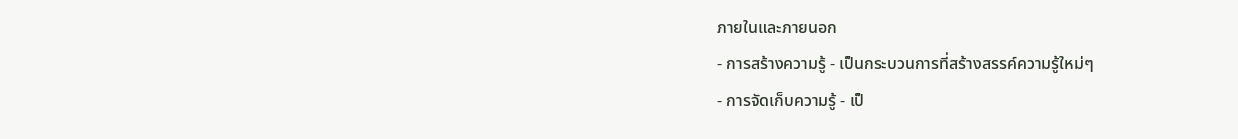ภายในและภายนอก
- การสร้างความรู้ - เป็นกระบวนการที่สร้างสรรค์ความรู้ใหม่ๆ
- การจัดเก็บความรู้ - เป็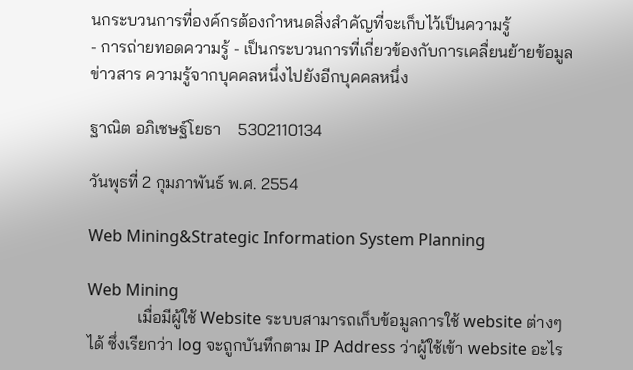นกระบวนการที่องค์กรต้องกำหนดสิ่งสำคัญที่จะเก็บไว้เป็นความรู้
- การถ่ายทอดความรู้ - เป็นกระบวนการที่เกี่ยวข้องกับการเคลื่ยนย้ายข้อมูล ข่าวสาร ความรู้จากบุคคลหนึ่งไปยังอีกบุคคลหนึ่ง

ฐาณิต อภิเชษฐ์โยธา    5302110134

วันพุธที่ 2 กุมภาพันธ์ พ.ศ. 2554

Web Mining&Strategic Information System Planning

Web Mining
            เมื่อมีผู้ใช้ Website ระบบสามารถเก็บข้อมูลการใช้ website ต่างๆ ได้ ซึ่งเรียกว่า log จะถูกบันทึกตาม IP Address ว่าผู้ใช้เข้า website อะไร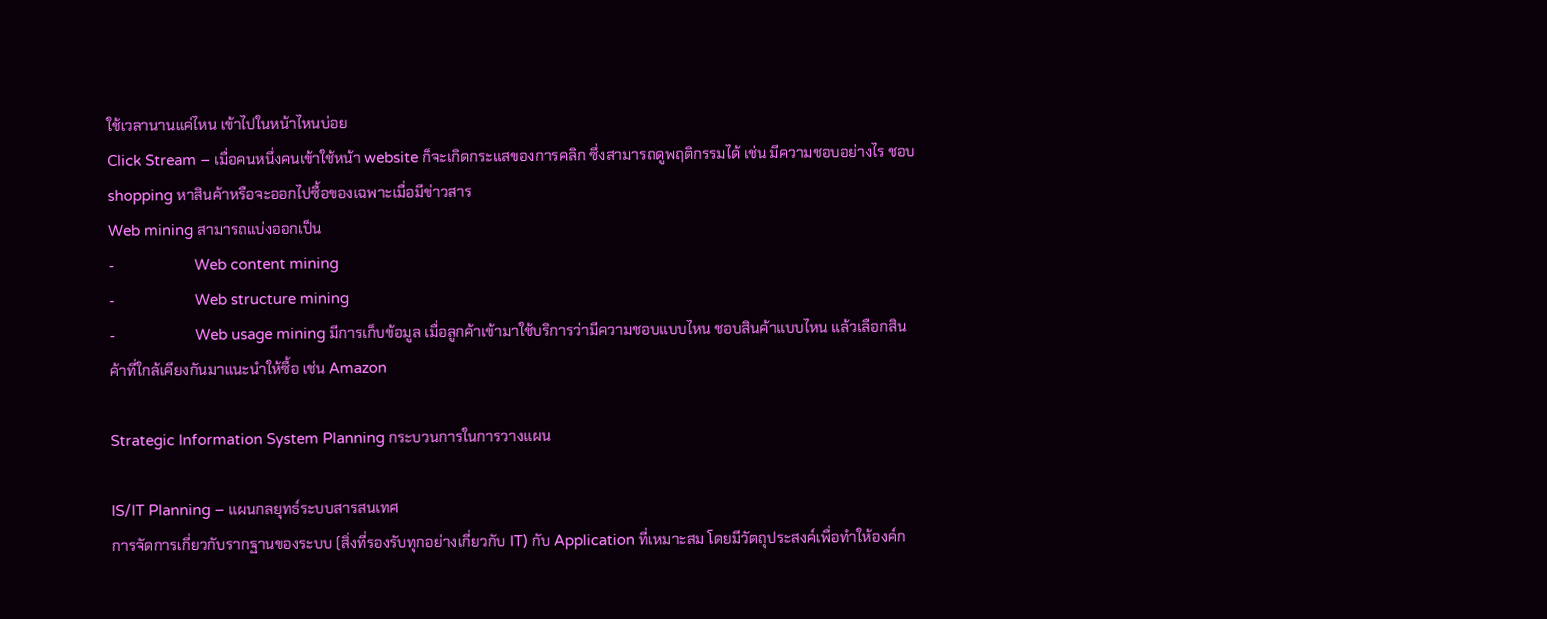ใช้เวลานานแค่ไหน เข้าไปในหน้าไหนบ่อย
Click Stream – เมื่อคนหนึ่งคนเข้าใช้หน้า website ก็จะเกิดกระแสของการคลิก ซึ่งสามารถดูพฤติกรรมได้ เช่น มีความชอบอย่างไร ชอบ shopping หาสินค้าหรือจะออกไปซื้อของเฉพาะเมื่อมีข่าวสาร
Web mining สามารถแบ่งออกเป็น
-                    Web content mining
-                    Web structure mining
-                    Web usage mining มีการเก็บข้อมูล เมื่อลูกค้าเข้ามาใช้บริการว่ามีความชอบแบบไหน ชอบสินค้าแบบไหน แล้วเลือกสินค้าที่ใกล้เคียงกันมาแนะนำให้ซื้อ เช่น Amazon

Strategic Information System Planning กระบวนการในการวางแผน

IS/IT Planning – แผนกลยุทธ์ระบบสารสนเทศ
การจัดการเกี่ยวกับรากฐานของระบบ (สิ่งที่รองรับทุกอย่างเกี่ยวกับ IT) กับ Application ที่เหมาะสม โดยมีวัตถุประสงค์เพื่อทำให้องค์ก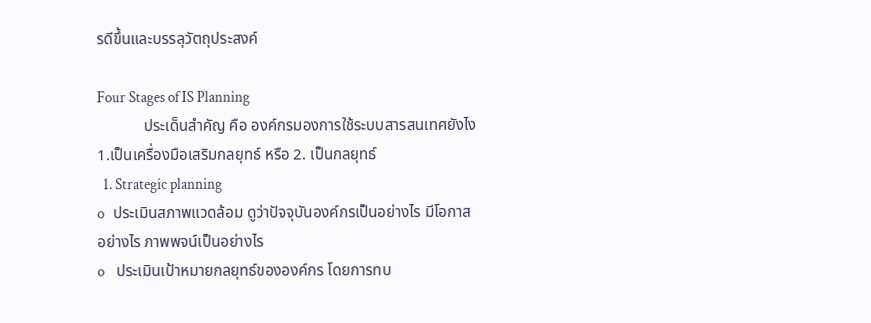รดีขึ้นและบรรลุวัตถุประสงค์

Four Stages of IS Planning
            ประเด็นสำคัญ คือ องค์กรมองการใช้ระบบสารสนเทศยังไง 1.เป็นเครื่องมือเสริมกลยุทธ์ หรือ 2. เป็นกลยุทธ์
  1. Strategic planning
o   ประเมินสภาพแวดล้อม ดูว่าปัจจุบันองค์กรเป็นอย่างไร มีโอกาสอย่างไร ภาพพจน์เป็นอย่างไร
o    ประเมินเป้าหมายกลยุทธ์ขององค์กร โดยการทบ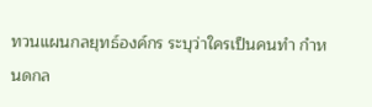ทวนแผนกลยุทธ์องค์กร ระบุว่าใครเป็นคนทำ กำหนดกล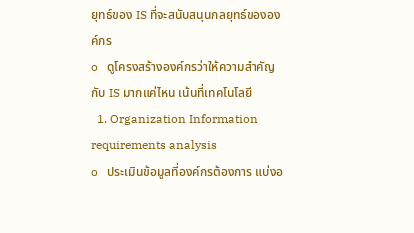ยุทธ์ของ IS ที่จะสนับสนุนกลยุทธ์ขององค์กร
o   ดูโครงสร้างองค์กรว่าให้ความสำคัญกับ IS มากแค่ไหน เน้นที่เทคโนโลยี
  1. Organization Information requirements analysis
o   ประเมินข้อมูลที่องค์กรต้องการ แบ่งอ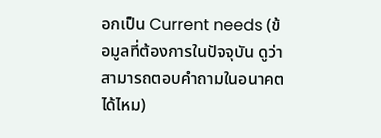อกเป็น Current needs (ข้อมูลที่ต้องการในปัจจุบัน ดูว่าสามารถตอบคำถามในอนาคตได้ไหม)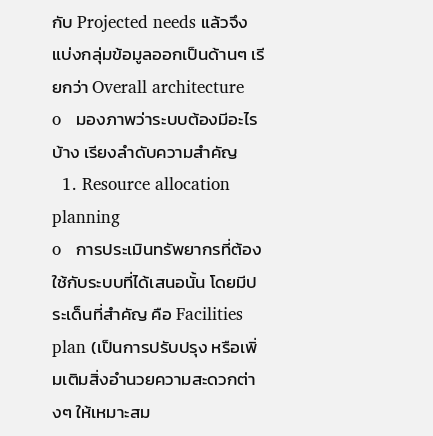กับ Projected needs แล้วจึงแบ่งกลุ่มข้อมูลออกเป็นด้านๆ เรียกว่า Overall architecture
o   มองภาพว่าระบบต้องมีอะไรบ้าง เรียงลำดับความสำคัญ
  1. Resource allocation planning
o   การประเมินทรัพยากรที่ต้องใช้กับระบบที่ได้เสนอนั้น โดยมีประเด็นที่สำคัญ คือ Facilities plan (เป็นการปรับปรุง หรือเพิ่มเติมสิ่งอำนวยความสะดวกต่างๆ ให้เหมาะสม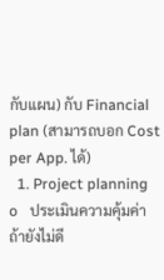กับแผน) กับ Financial plan (สามารถบอก Cost per App. ได้)
  1. Project planning
o   ประเมินความคุ้มค่า ถ้ายังไม่ดี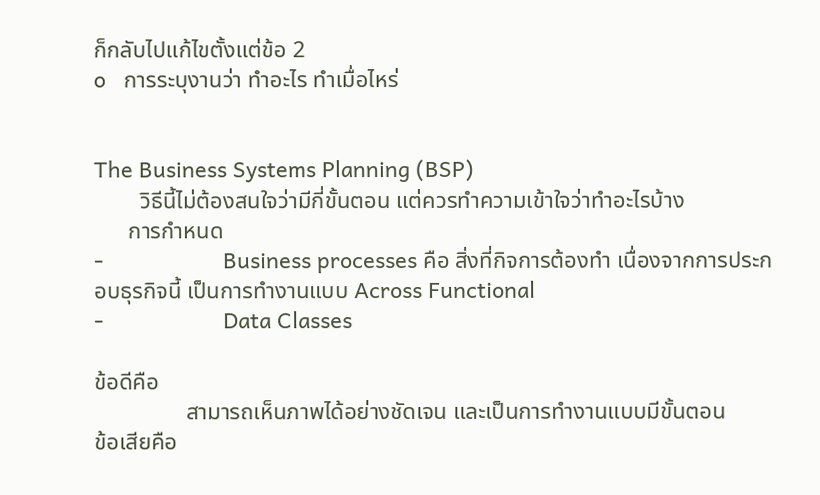ก็กลับไปแก้ไขตั้งแต่ข้อ 2
o   การระบุงานว่า ทำอะไร ทำเมื่อไหร่


The Business Systems Planning (BSP)
        วิธีนี้ไม่ต้องสนใจว่ามีกี่ขั้นตอน แต่ควรทำความเข้าใจว่าทำอะไรบ้าง
      การกำหนด
-                    Business processes คือ สิ่งที่กิจการต้องทำ เนื่องจากการประกอบธุรกิจนี้ เป็นการทำงานแบบ Across Functional
-                    Data Classes

ข้อดีคือ
                สามารถเห็นภาพได้อย่างชัดเจน และเป็นการทำงานแบบมีขั้นตอน
ข้อเสียคือ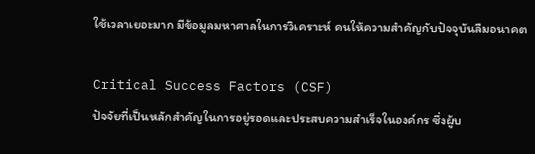ใช้เวลาเยอะมาก มีข้อมูลมหาศาลในการวิเคราะห์ คนให้ความสำคัญกับปัจจุบันลืมอนาคต

Critical Success Factors (CSF)
ปัจจัยที่เป็นหลักสำคัญในการอยู่รอดและประสบความสำเร็จในองค์กร ซึ่งผู้บ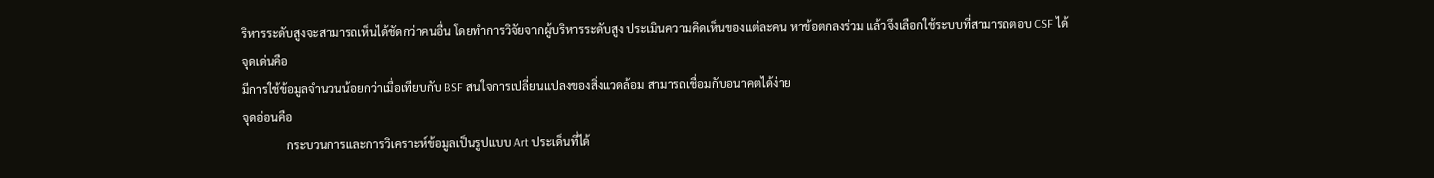ริหารระดับสูงจะสามารถเห็นได้ชัดกว่าคนอื่น โดยทำการวิจัยจากผู้บริหารระดับสูง ประเมินความคิดเห็นของแต่ละคน หาข้อตกลงร่วม แล้วจึงเลือกใช้ระบบที่สามารถตอบ CSF ได้
จุดเด่นคือ
มีการใช้ข้อมูลจำนวนน้อยกว่าเมื่อเทียบกับ BSF สนใจการเปลี่ยนแปลงของสิ่งแวดล้อม สามารถเชื่อมกับอนาคตได้ง่าย
จุดอ่อนคือ
               กระบวนการและการวิเคราะห์ข้อมูลเป็นรูปแบบ Art ประเด็นที่ได้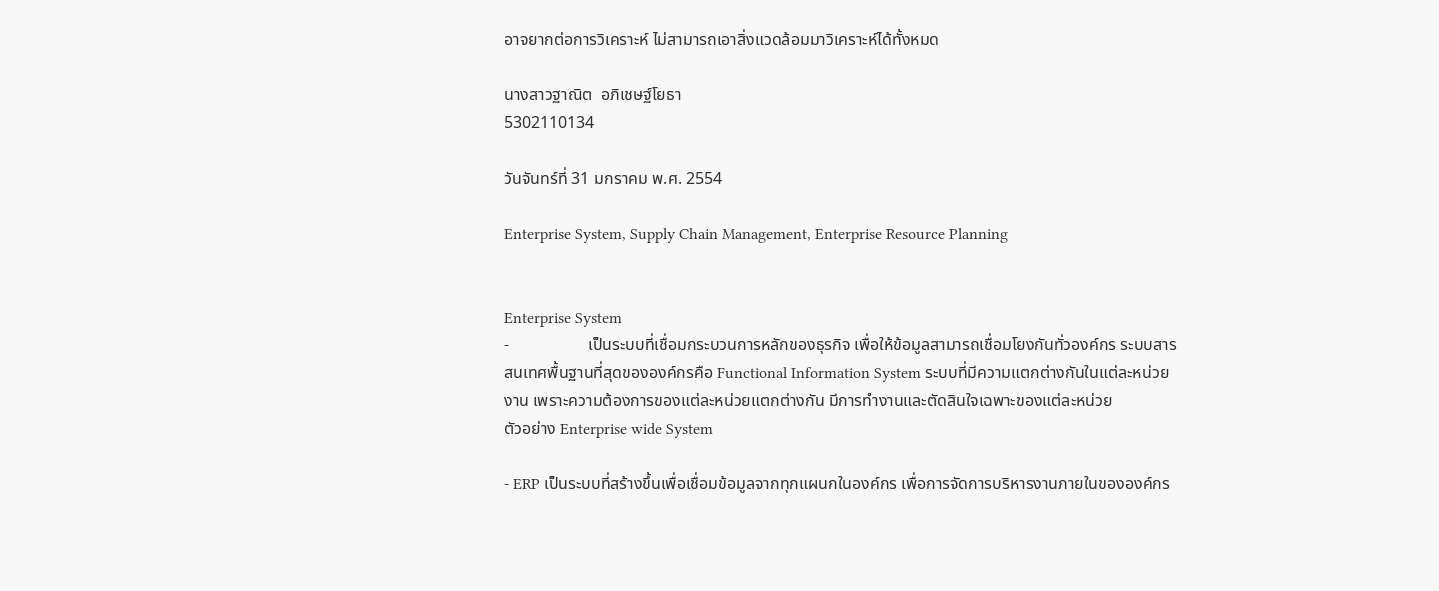อาจยากต่อการวิเคราะห์ ไม่สามารถเอาสิ่งแวดล้อมมาวิเคราะห์ได้ทั้งหมด

นางสาวฐาณิต  อภิเชษฐ์โยธา
5302110134

วันจันทร์ที่ 31 มกราคม พ.ศ. 2554

Enterprise System, Supply Chain Management, Enterprise Resource Planning


Enterprise System
-                   เป็นระบบที่เชื่อมกระบวนการหลักของธุรกิจ เพื่อให้ข้อมูลสามารถเชื่อมโยงกันทั่วองค์กร ระบบสารสนเทศพื้นฐานที่สุดขององค์กรคือ Functional Information System ระบบที่มีความแตกต่างกันในแต่ละหน่วยงาน เพราะความต้องการของแต่ละหน่วยแตกต่างกัน มีการทำงานและตัดสินใจเฉพาะของแต่ละหน่วย
ตัวอย่าง Enterprise wide System

- ERP เป็นระบบที่สร้างขึ้นเพื่อเชื่อมข้อมูลจากทุกแผนกในองค์กร เพื่อการจัดการบริหารงานภายในขององค์กร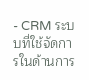- CRM ระบบที่ใช้จัดการในด้านการ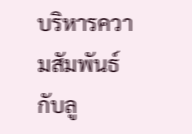บริหารความสัมพันธ์กับลู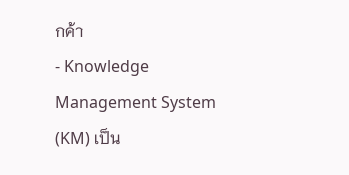กค้า
- Knowledge Management System (KM) เป็น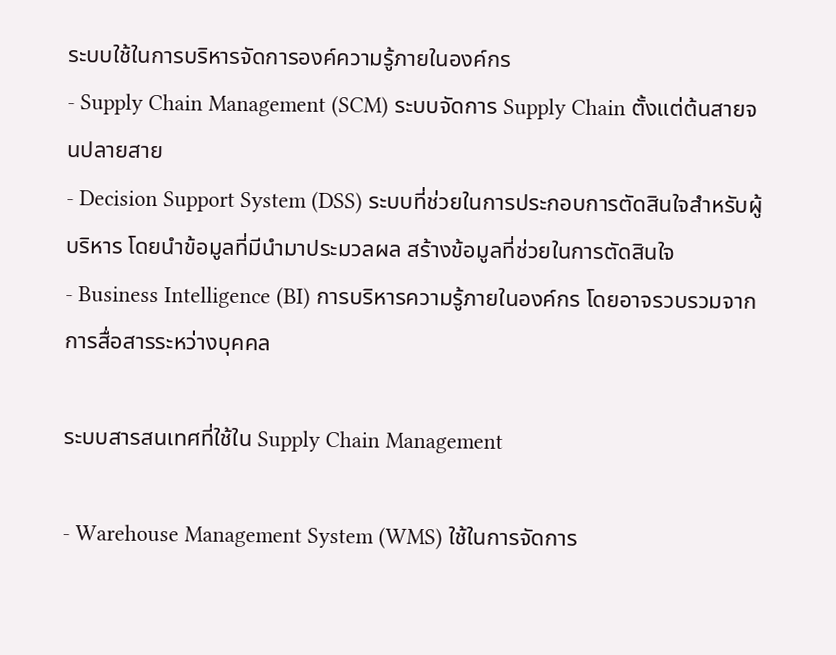ระบบใช้ในการบริหารจัดการองค์ความรู้ภายในองค์กร
- Supply Chain Management (SCM) ระบบจัดการ Supply Chain ตั้งแต่ต้นสายจนปลายสาย
- Decision Support System (DSS) ระบบที่ช่วยในการประกอบการตัดสินใจสำหรับผู้บริหาร โดยนำข้อมูลที่มีนำมาประมวลผล สร้างข้อมูลที่ช่วยในการตัดสินใจ
- Business Intelligence (BI) การบริหารความรู้ภายในองค์กร โดยอาจรวบรวมจากการสื่อสารระหว่างบุคคล

ระบบสารสนเทศที่ใช้ใน Supply Chain Management

- Warehouse Management System (WMS) ใช้ในการจัดการ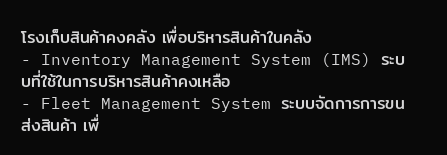โรงเก็บสินค้าคงคลัง เพื่อบริหารสินค้าในคลัง
- Inventory Management System (IMS) ระบบที่ใช้ในการบริหารสินค้าคงเหลือ
- Fleet Management System ระบบจัดการการขนส่งสินค้า เพื่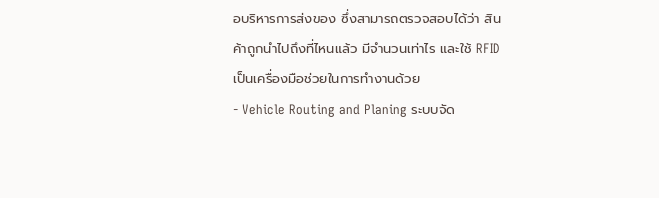อบริหารการส่งของ ซึ่งสามารถตรวจสอบได้ว่า สินค้าถูกนำไปถึงที่ไหนแล้ว มีจำนวนเท่าไร และใช้ RFID เป็นเครื่องมือช่วยในการทำงานด้วย
- Vehicle Routing and Planing ระบบจัด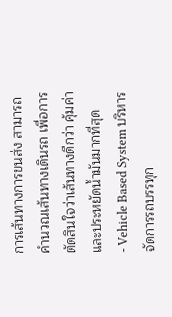การเส้นทางการขนส่ง สามารถคำนวณเส้นทางเดินรถ เพื่อการตัดสินใจว่าเส้นทางดีกว่า คุ้มค่า และประหยัดน้ำมันมากที่สุด
- Vehicle Based System บริหารจัดการรถบรรทุก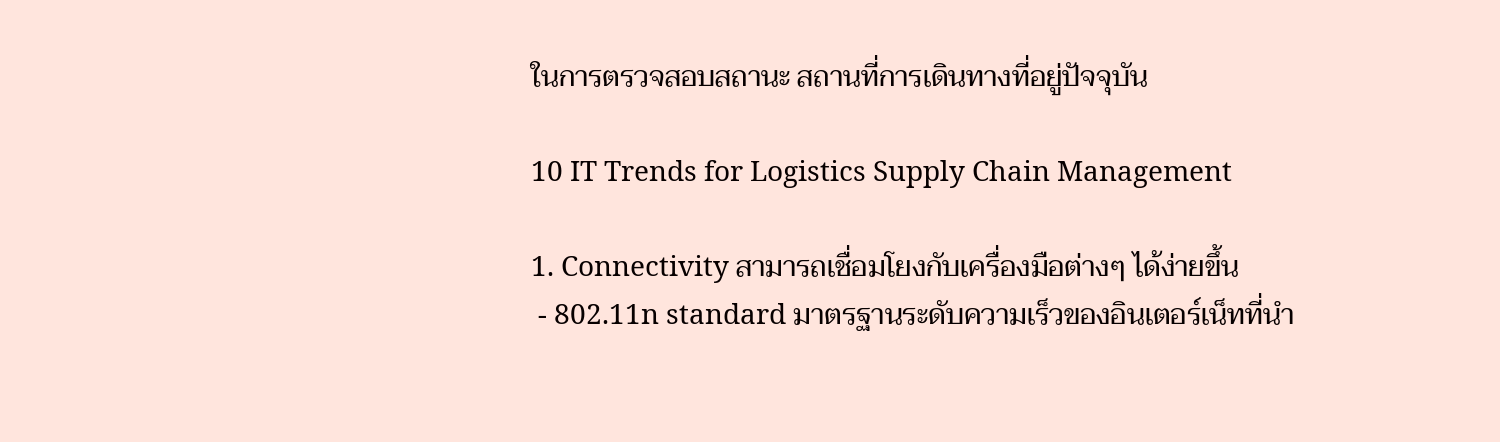ในการตรวจสอบสถานะ สถานที่การเดินทางที่อยู่ปัจจุบัน

10 IT Trends for Logistics Supply Chain Management

1. Connectivity สามารถเชื่อมโยงกับเครื่องมือต่างๆ ได้ง่ายขึ้น
 - 802.11n standard มาตรฐานระดับความเร็วของอินเตอร์เน็ทที่นำ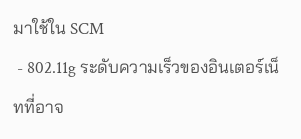มาใช้ใน SCM
 - 802.11g ระดับความเร็วของอินเตอร์เน็ทที่อาจ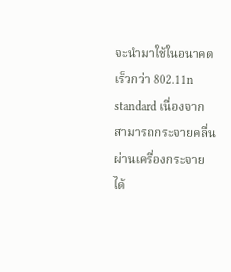จะนำมาใช้ในอนาคต เร็วกว่า 802.11n standard เนื่องจากสามารถกระจายคลื่นผ่านเครื่องกระจายได้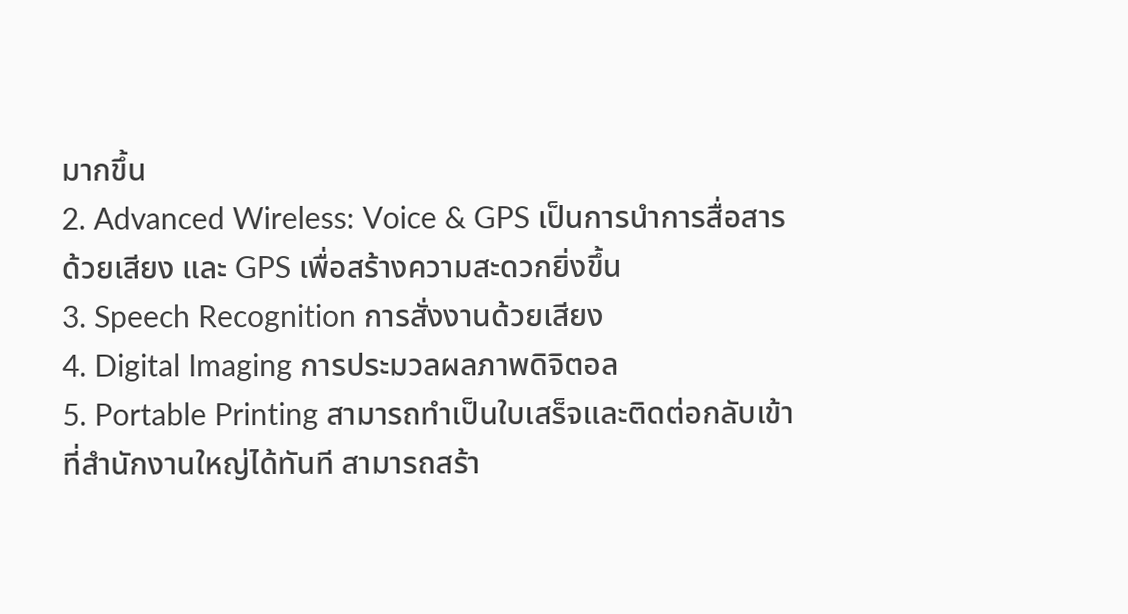มากขึ้น
2. Advanced Wireless: Voice & GPS เป็นการนำการสื่อสารด้วยเสียง และ GPS เพื่อสร้างความสะดวกยิ่งขึ้น
3. Speech Recognition การสั่งงานด้วยเสียง
4. Digital Imaging การประมวลผลภาพดิจิตอล
5. Portable Printing สามารถทำเป็นใบเสร็จและติดต่อกลับเข้าที่สำนักงานใหญ่ได้ทันที สามารถสร้า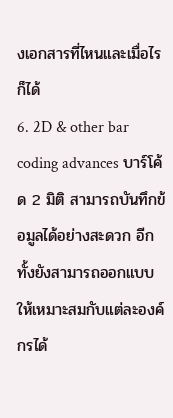งเอกสารที่ไหนและเมื่อไรก็ได้
6. 2D & other bar coding advances บาร์โค้ด 2 มิติ สามารถบันทึกข้อมูลได้อย่างสะดวก อีกทั้งยังสามารถออกแบบให้เหมาะสมกับแต่ละองค์กรได้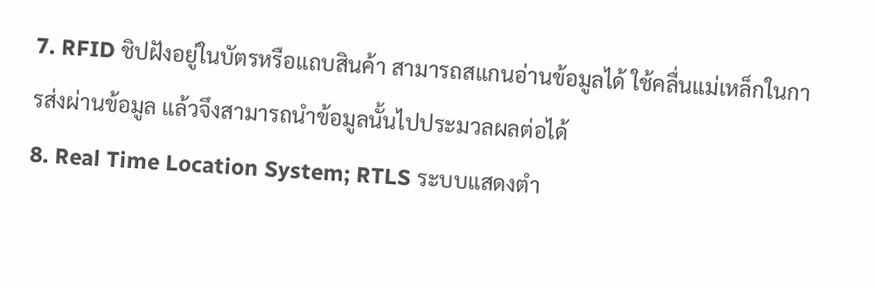7. RFID ชิปฝังอยู่ในบัตรหรือแถบสินค้า สามารถสแกนอ่านข้อมูลได้ ใช้คลื่นแม่เหล็กในการส่งผ่านข้อมูล แล้วจึงสามารถนำข้อมูลนั้นไปประมวลผลต่อได้
8. Real Time Location System; RTLS ระบบแสดงตำ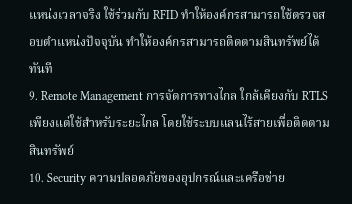แหน่งเวลาจริง ใช้ร่วมกับ RFID ทำให้องค์กรสามารถใช้ตรวจสอบตำแหน่งปัจจุบัน ทำให้องค์กรสามารถติดตามสินทรัพย์ได้ทันที
9. Remote Management การจัดการทางไกล ใกล้เคียงกับ RTLS เพียงแต่ใช้สำหรับระยะไกล โดยใช้ระบบแลนไร้สายเพื่อติดตามสินทรัพย์
10. Security ความปลอดภัยของอุปกรณ์และเครือข่าย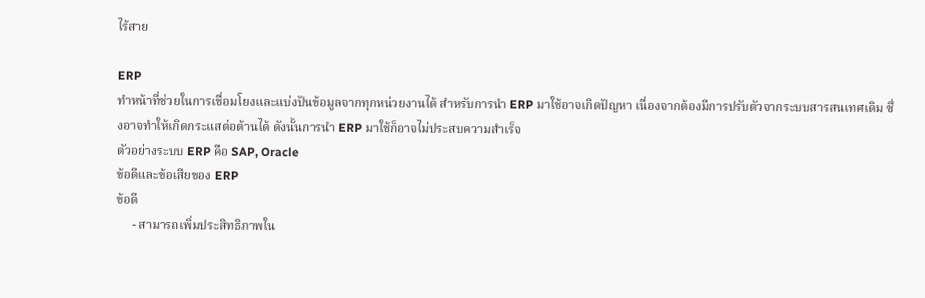ไร้สาย

ERP
ทำหน้าที่ช่วยในการเชื่อมโยงและแบ่งปันข้อมูลจากทุกหน่วยงานได้ สำหรับการนำ ERP มาใช้อาจเกิดปัญหา เนื่องจากต้องมีการปรับตัวจากระบบสารสนเทศเดิม ซึ่งอาจทำให้เกิดกระแสต่อต้านได้ ดังนั้นการนำ ERP มาใช้ก็อาจไม่ประสบความสำเร็จ
ตัวอย่างระบบ ERP คือ SAP, Oracle
ข้อดีและข้อเสียของ ERP
ข้อดี
     - สามารถเพิ่มประสิทธิภาพใน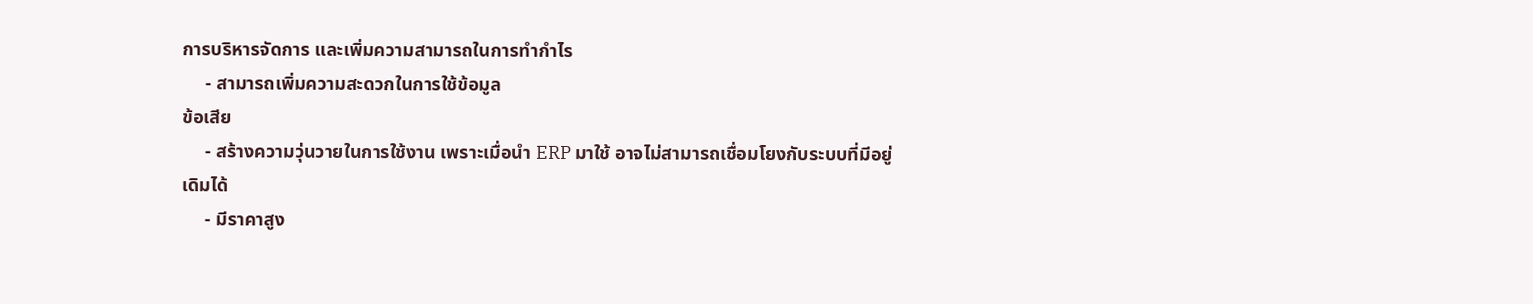การบริหารจัดการ และเพิ่มความสามารถในการทำกำไร
     - สามารถเพิ่มความสะดวกในการใช้ข้อมูล
ข้อเสีย
     - สร้างความวุ่นวายในการใช้งาน เพราะเมื่อนำ ERP มาใช้ อาจไม่สามารถเชื่อมโยงกับระบบที่มีอยู่เดิมได้
     - มีราคาสูง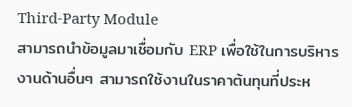Third-Party Module
สามารถนำข้อมูลมาเชื่อมกับ ERP เพื่อใช้ในการบริหารงานด้านอื่นๆ สามารถใช้งานในราคาต้นทุนที่ประห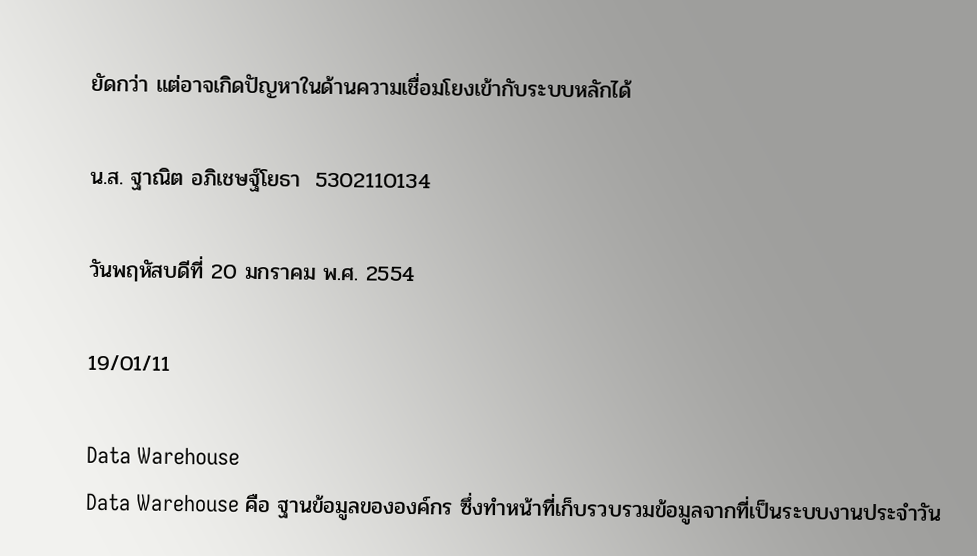ยัดกว่า แต่อาจเกิดปัญหาในด้านความเชื่อมโยงเข้ากับระบบหลักได้

น.ส. ฐาณิต อภิเชษฐ์โยธา  5302110134

วันพฤหัสบดีที่ 20 มกราคม พ.ศ. 2554

19/01/11

Data Warehouse
Data Warehouse คือ ฐานข้อมูลขององค์กร ซึ่งทำหน้าที่เก็บรวบรวมข้อมูลจากที่เป็นระบบงานประจำวัน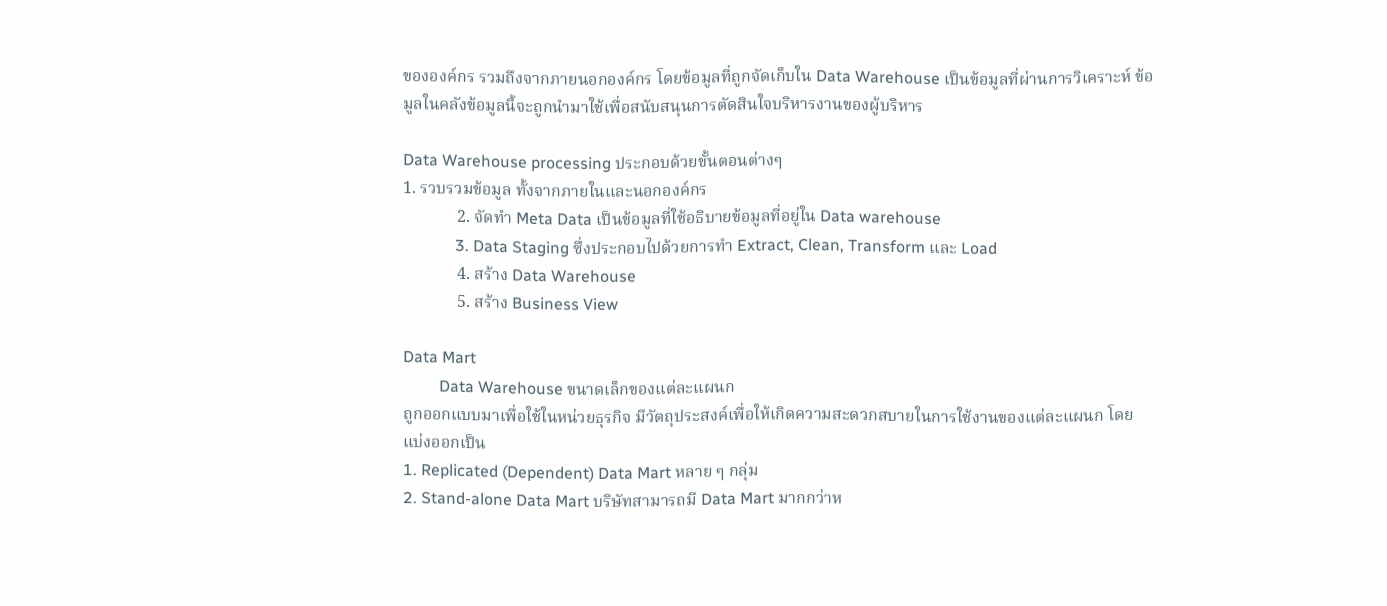ขององค์กร รวมถึงจากภายนอกองค์กร โดยข้อมูลที่ถูกจัดเก็บใน Data Warehouse เป็นข้อมูลที่ผ่านการวิเคราะห์ ข้อมูลในคลังข้อมูลนี้จะถูกนำมาใช้เพื่อสนับสนุนการตัดสินใจบริหารงานของผู้บริหาร

Data Warehouse processing ประกอบด้วยขั้นตอนต่างๆ
1. รวบรวมข้อมูล ทั้งจากภายในและนอกองค์กร
             2. จัดทำ Meta Data เป็นข้อมูลที่ใช้อธิบายข้อมูลที่อยู่ใน Data warehouse
             3. Data Staging ซึ่งประกอบไปด้วยการทำ Extract, Clean, Transform และ Load
             4. สร้าง Data Warehouse
             5. สร้าง Business View

Data Mart
         Data Warehouse ขนาดเล็กของแต่ละแผนก
ถูกออกแบบมาเพื่อใช้ในหน่วยธุรกิจ มีวัตถุประสงค์เพื่อให้เกิดความสะดวกสบายในการใช้งานของแต่ละแผนก โดยแบ่งออกเป็น
1. Replicated (Dependent) Data Mart หลาย ๆ กลุ่ม
2. Stand-alone Data Mart บริษัทสามารถมี Data Mart มากกว่าห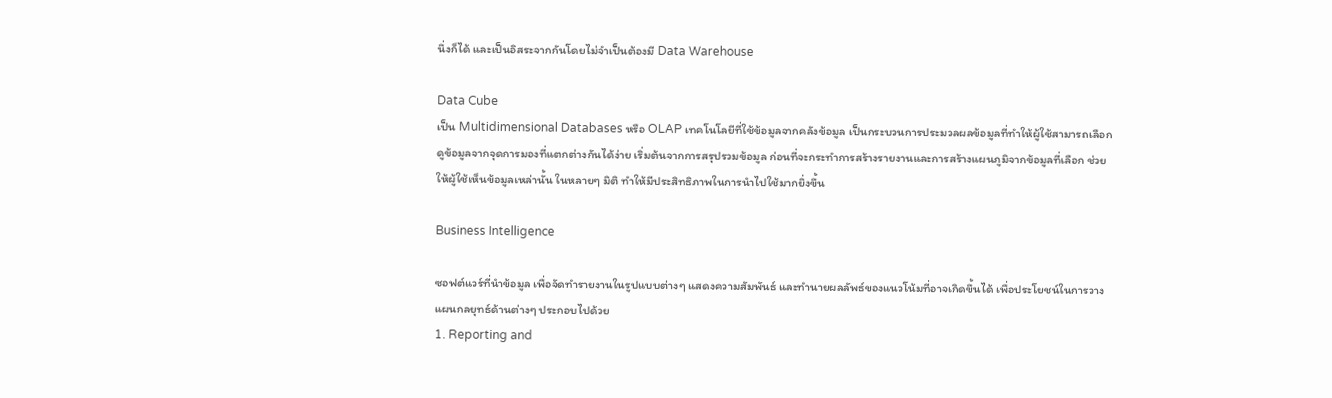นึ่งก็ได้ และเป็นอิสระจากกันโดยไม่จำเป็นต้องมี Data Warehouse

Data Cube
เป็น Multidimensional Databases หรือ OLAP เทคโนโลยีที่ใช้ข้อมูลจากคลังข้อมูล เป็นกระบวนการประมวลผลข้อมูลที่ทำให้ผู้ใช้สามารถเลือกดูข้อมูลจากจุดการมองที่แตกต่างกันได้ง่าย เริ่มต้นจากการสรุปรวมข้อมูล ก่อนที่จะกระทำการสร้างรายงานและการสร้างแผนภูมิจากข้อมูลที่เลือก ช่วยให้ผู้ใช้เห็นข้อมูลเหล่านั้น ในหลายๆ มิติ ทำให้มีประสิทธิภาพในการนำไปใช้มากยิ่งขึ้น

Business Intelligence

ซอฟต์แวร์ที่นำข้อมูล เพื่อจัดทำรายงานในรูปแบบต่างๆ แสดงความสัมพันธ์ และทำนายผลลัพธ์ของแนวโน้มที่อาจเกิดขึ้นได้ เพื่อประโยชน์ในการวางแผนกลยุทธ์ด้านต่างๆ ประกอบไปด้วย
1. Reporting and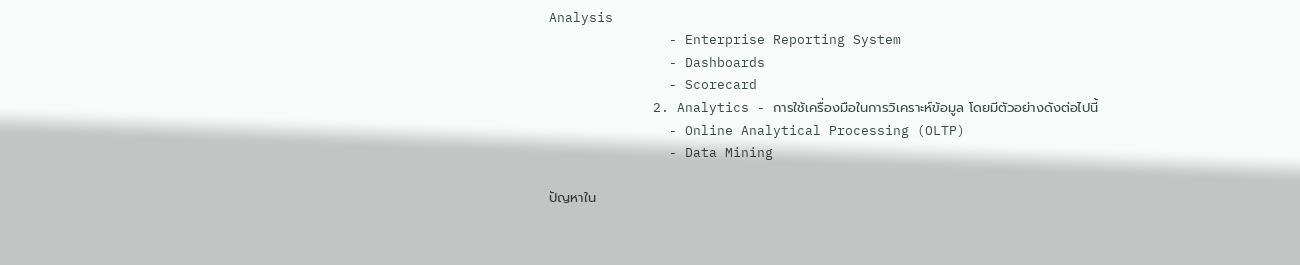Analysis
               - Enterprise Reporting System
               - Dashboards
               - Scorecard
             2. Analytics - การใช้เครื่องมือในการวิเคราะห์ข้อมูล โดยมีตัวอย่างดังต่อไปนี้
               - Online Analytical Processing (OLTP)
               - Data Mining

ปัญหาใน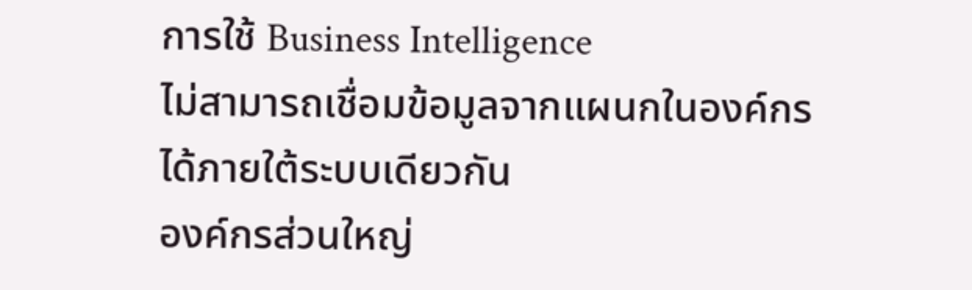การใช้ Business Intelligence
ไม่สามารถเชื่อมข้อมูลจากแผนกในองค์กรได้ภายใต้ระบบเดียวกัน
องค์กรส่วนใหญ่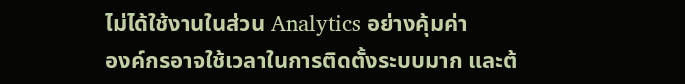ไม่ได้ใช้งานในส่วน Analytics อย่างคุ้มค่า
องค์กรอาจใช้เวลาในการติดตั้งระบบมาก และต้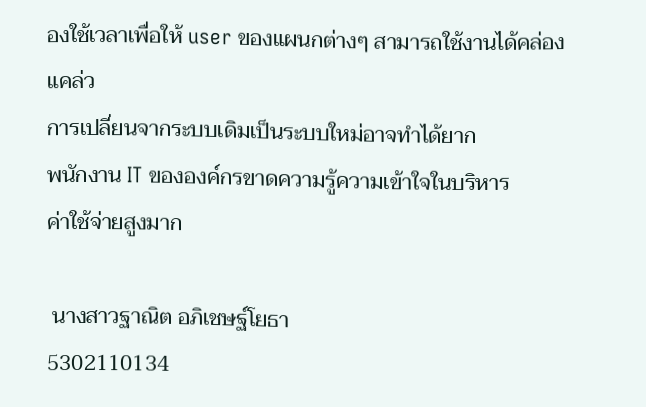องใช้เวลาเพื่อให้ user ของแผนกต่างๆ สามารถใช้งานได้คล่องแคล่ว
การเปลี่ยนจากระบบเดิมเป็นระบบใหม่อาจทำได้ยาก
พนักงาน IT ขององค์กรขาดความรู้ความเข้าใจในบริหาร
ค่าใช้จ่ายสูงมาก

 นางสาวฐาณิต อภิเชษฐ์โยธา
5302110134